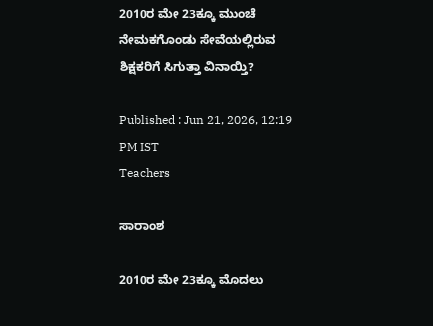2010ರ ಮೇ 23ಕ್ಕೂ ಮುಂಚೆ ನೇಮಕಗೊಂಡು ಸೇವೆಯಲ್ಲಿರುವ ಶಿಕ್ಷಕರಿಗೆ ಸಿಗುತ್ತಾ ವಿನಾಯ್ತಿ?

Published : Jun 21, 2026, 12:19 PM IST
Teachers

ಸಾರಾಂಶ

2010ರ ಮೇ 23ಕ್ಕೂ ಮೊದಲು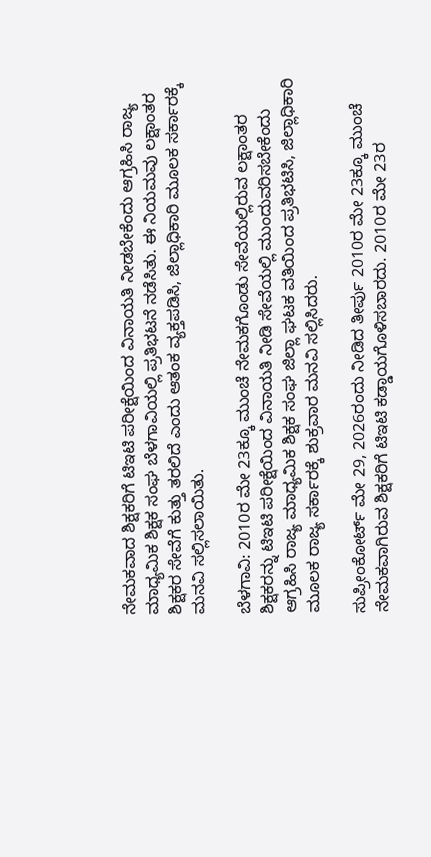ನೇಮಕವಾದ ಶಿಕ್ಷಕರಿಗೆ ಟಿಇಟಿ ಪರೀಕ್ಷೆಯಿಂದ ವಿನಾಯತಿ ನೀಡಬೇಕೆಂದು ಆಗ್ರಹಿಸಿ ರಾಜ್ಯ ಮಾಧ್ಯಮಿಕ ಶಿಕ್ಷಕ ಸಂಘ ಬೆಳಗಾವಿಯಲ್ಲಿ ಪ್ರತಿಭಟನೆ ನಡೆಸಿತು. ಈ ನಿಯಮವು ಲಕ್ಷಾಂತರ ಶಿಕ್ಷಕರ ಸೇವೆಗೆ ಕುತ್ತು ತರಲಿದೆ ಎಂದು ಆತಂಕ ವ್ಯಕ್ತಪಡಿಸಿ, ಜಿಲ್ಲಾಧಿಕಾರಿ ಮೂಲಕ ಸರ್ಕಾರಕ್ಕೆ ಮನವಿ ಸಲ್ಲಿಸಲಾಯಿತು.

ಬೆಳಗಾವಿ: 2010ರ ಮೇ 23ಕ್ಕೂ ಮುಂಚೆ ನೇಮಕಗೊಂಡು ಸೇವೆಯಲ್ಲಿರುವ ಲಕ್ಷಾಂತರ ಶಿಕ್ಷಕರನ್ನು ಟಿಇಟಿ ಪರೀಕ್ಷೆಯಿಂದ ವಿನಾಯತಿ ನೀಡಿ ಸೇವೆಯಲ್ಲಿ ಮುಂದುವರಿಸಬೇಕೆಂದು ಆಗ್ರಹಿಸಿ ರಾಜ್ಯ ಮಾಧ್ಯಮಿಕ ಶಿಕ್ಷಕ ಸಂಘ ಜಿಲ್ಲಾ ಘಟಕ ವತಿಯಿಂದ ಪ್ರತಿಭಟಿಸಿ, ಜಿಲ್ಲಾಧಿಕಾರಿ ಮೂಲಕ ರಾಜ್ಯ ಸರ್ಕಾರಕ್ಕೆ ಶುಕ್ರವಾರ ಮನವಿ ಸಲ್ಲಿಸಿದರು.

ಸುಪ್ರೀಂಕೋರ್ಟ್ ಮೇ 29, 2026ರಂದು ನೀಡಿದ ತೀರ್ಪು 2010ರ ಮೇ 23ಕ್ಕೂ ಮುಂಚೆ ನೇಮಕವಾಗಿರುವ ಶಿಕ್ಷಕರಿಗೆ ಟಿಇಟಿ ಕಡ್ಡಾಯಗೊಳಿಸಬಾರದು. 2010ರ ಮೇ 23ರ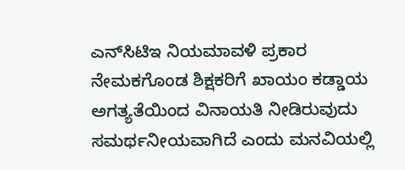ಎನ್‌ಸಿಟಿಇ ನಿಯಮಾವಳಿ ಪ್ರಕಾರ ನೇಮಕಗೊಂಡ ಶಿಕ್ಷಕರಿಗೆ ಖಾಯಂ ಕಡ್ಡಾಯ ಅಗತ್ಯತೆಯಿಂದ ವಿನಾಯತಿ ನೀಡಿರುವುದು ಸಮರ್ಥನೀಯವಾಗಿದೆ ಎಂದು ಮನವಿಯಲ್ಲಿ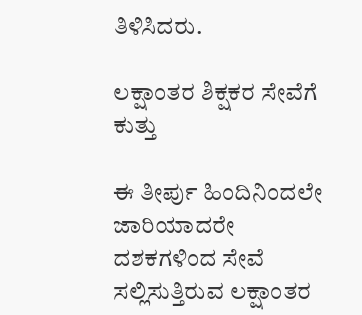ತಿಳಿಸಿದರು.

ಲಕ್ಷಾಂತರ ಶಿಕ್ಷಕರ ಸೇವೆಗೆ ಕುತ್ತು

ಈ ತೀರ್ಪು ಹಿಂದಿನಿಂದಲೇ ಜಾರಿಯಾದರೇ ದಶಕಗಳಿಂದ ಸೇವೆ ಸಲ್ಲಿಸುತ್ತಿರುವ ಲಕ್ಷಾಂತರ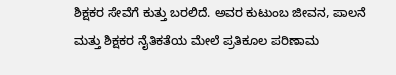ಶಿಕ್ಷಕರ ಸೇವೆಗೆ ಕುತ್ತು ಬರಲಿದೆ. ಅವರ ಕುಟುಂಬ ಜೀವನ, ಪಾಲನೆ ಮತ್ತು ಶಿಕ್ಷಕರ ನೈತಿಕತೆಯ ಮೇಲೆ ಪ್ರತಿಕೂಲ ಪರಿಣಾಮ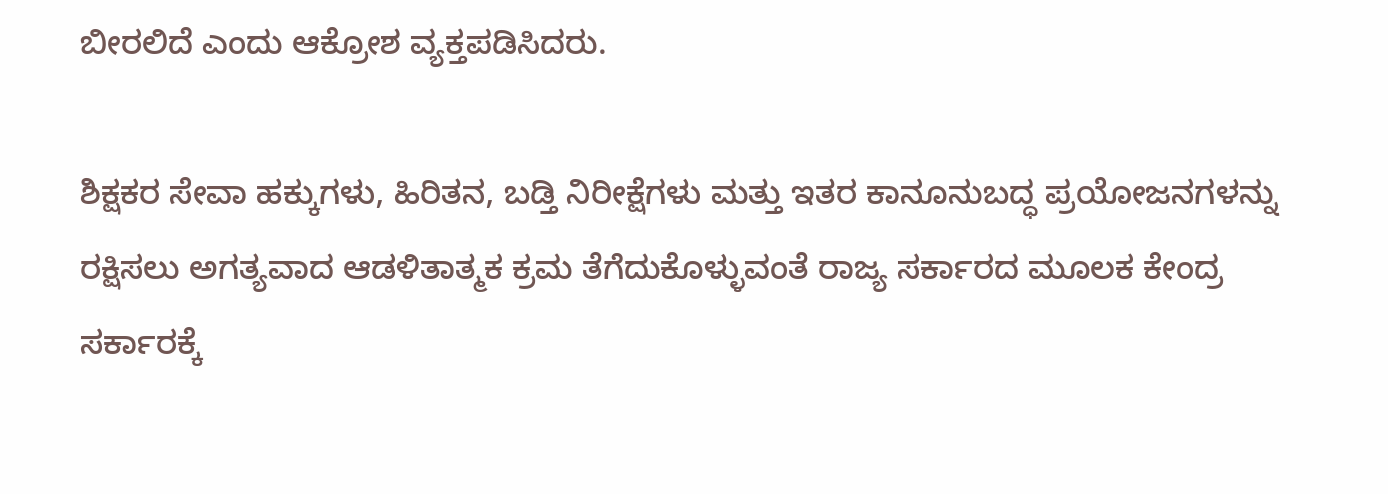ಬೀರಲಿದೆ ಎಂದು ಆಕ್ರೋಶ ವ್ಯಕ್ತಪಡಿಸಿದರು.

ಶಿಕ್ಷಕರ ಸೇವಾ ಹಕ್ಕುಗಳು, ಹಿರಿತನ, ಬಡ್ತಿ ನಿರೀಕ್ಷೆಗಳು ಮತ್ತು ಇತರ ಕಾನೂನುಬದ್ಧ ಪ್ರಯೋಜನಗಳನ್ನು ರಕ್ಷಿಸಲು ಅಗತ್ಯವಾದ ಆಡಳಿತಾತ್ಮಕ ಕ್ರಮ ತೆಗೆದುಕೊಳ್ಳುವಂತೆ ರಾಜ್ಯ ಸರ್ಕಾರದ ಮೂಲಕ ಕೇಂದ್ರ ಸರ್ಕಾರಕ್ಕೆ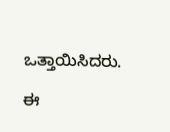ಒತ್ತಾಯಿಸಿದರು.

ಈ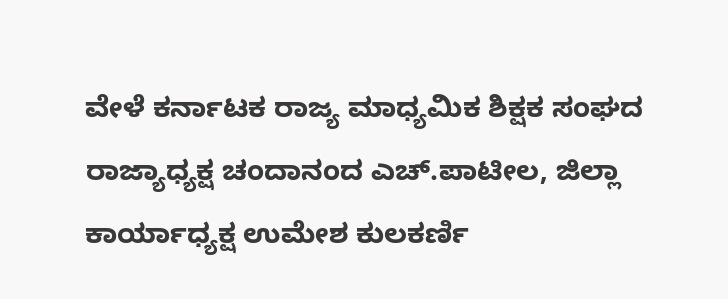ವೇಳೆ ಕರ್ನಾಟಕ ರಾಜ್ಯ ಮಾಧ್ಯಮಿಕ ಶಿಕ್ಷಕ ಸಂಘದ ರಾಜ್ಯಾಧ್ಯಕ್ಷ ಚಂದಾನಂದ ಎಚ್.ಪಾಟೀಲ, ಜಿಲ್ಲಾ ಕಾರ್ಯಾಧ್ಯಕ್ಷ ಉಮೇಶ ಕುಲಕರ್ಣಿ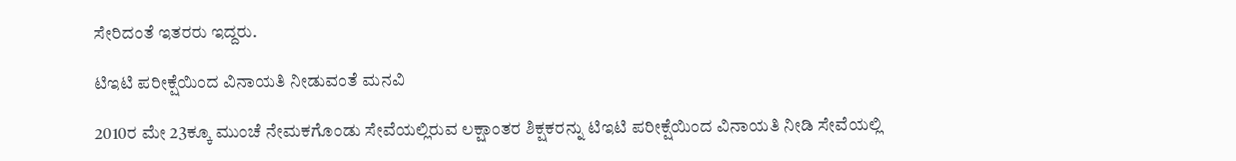ಸೇರಿದಂತೆ ಇತರರು ಇದ್ದರು.

ಟಿಇಟಿ ಪರೀಕ್ಷೆಯಿಂದ ವಿನಾಯತಿ ನೀಡುವಂತೆ ಮನವಿ

2010ರ ಮೇ 23ಕ್ಕೂ ಮುಂಚೆ ನೇಮಕಗೊಂಡು ಸೇವೆಯಲ್ಲಿರುವ ಲಕ್ಷಾಂತರ ಶಿಕ್ಷಕರನ್ನು ಟಿಇಟಿ ಪರೀಕ್ಷೆಯಿಂದ ವಿನಾಯತಿ ನೀಡಿ ಸೇವೆಯಲ್ಲಿ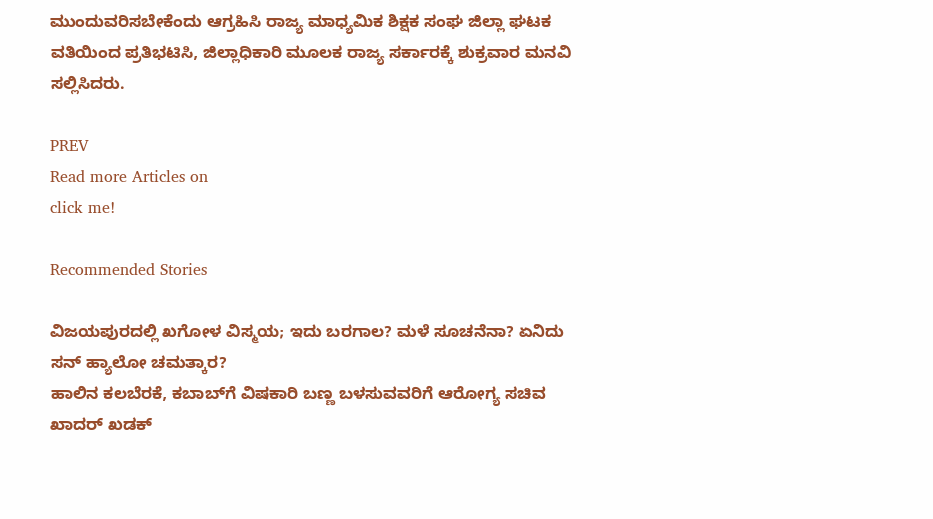ಮುಂದುವರಿಸಬೇಕೆಂದು ಆಗ್ರಹಿಸಿ ರಾಜ್ಯ ಮಾಧ್ಯಮಿಕ ಶಿಕ್ಷಕ ಸಂಘ ಜಿಲ್ಲಾ ಘಟಕ ವತಿಯಿಂದ ಪ್ರತಿಭಟಿಸಿ, ಜಿಲ್ಲಾಧಿಕಾರಿ ಮೂಲಕ ರಾಜ್ಯ ಸರ್ಕಾರಕ್ಕೆ ಶುಕ್ರವಾರ ಮನವಿ ಸಲ್ಲಿಸಿದರು.

PREV
Read more Articles on
click me!

Recommended Stories

ವಿಜಯಪುರದಲ್ಲಿ ಖಗೋಳ ವಿಸ್ಮಯ; ಇದು ಬರಗಾಲ? ಮಳೆ ಸೂಚನೆನಾ? ಏನಿದು ಸನ್ ಹ್ಯಾಲೋ ಚಮತ್ಕಾರ?
ಹಾಲಿನ ಕಲಬೆರಕೆ, ಕಬಾಬ್‌ಗೆ ವಿಷಕಾರಿ ಬಣ್ಣ ಬಳಸುವವರಿಗೆ ಆರೋಗ್ಯ ಸಚಿವ ಖಾದರ್ ಖಡಕ್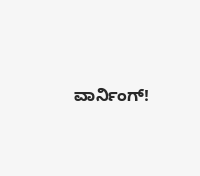ವಾರ್ನಿಂಗ್!